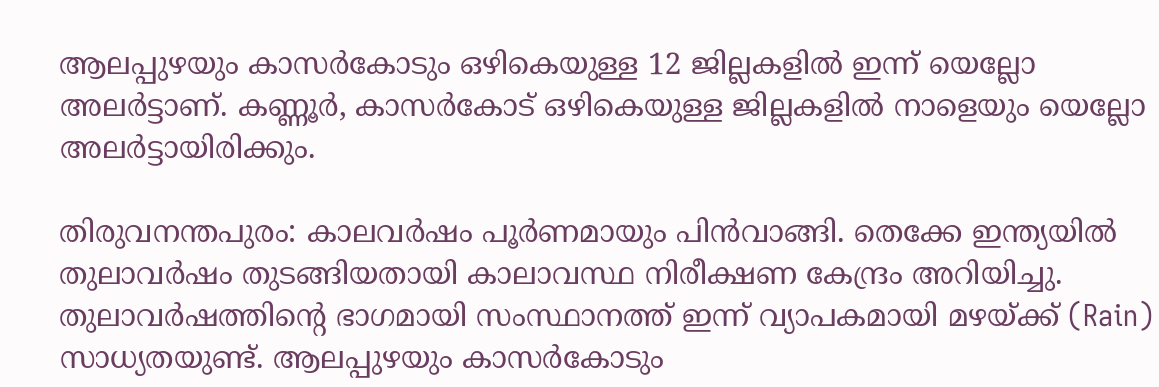ആലപ്പുഴയും കാസർകോടും ഒഴികെയുള്ള 12 ജില്ലകളിൽ ഇന്ന് യെല്ലോ അലർട്ടാണ്. കണ്ണൂർ, കാസർകോട് ഒഴികെയുള്ള ജില്ലകളിൽ നാളെയും യെല്ലോ അലർട്ടായിരിക്കും.

തിരുവനന്തപുരം: കാലവർഷം പൂർണമായും പിൻവാങ്ങി. തെക്കേ ഇന്ത്യയിൽ തുലാവർഷം തുടങ്ങിയതായി കാലാവസ്ഥ നിരീക്ഷണ കേന്ദ്രം അറിയിച്ചു. തുലാവർഷത്തിന്റെ ഭാഗമായി സംസ്ഥാനത്ത് ഇന്ന് വ്യാപകമായി മഴയ്ക്ക് (Rain) സാധ്യതയുണ്ട്. ആലപ്പുഴയും കാസർകോടും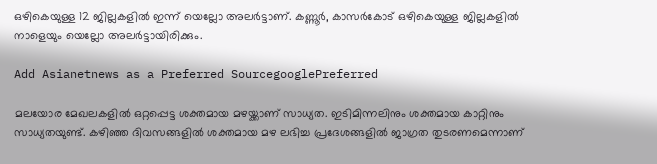ഒഴികെയുള്ള 12 ജില്ലകളിൽ ഇന്ന് യെല്ലോ അലർട്ടാണ്. കണ്ണൂർ, കാസർകോട് ഒഴികെയുള്ള ജില്ലകളിൽ നാളെയും യെല്ലോ അലർട്ടായിരിക്കും.

Add Asianetnews as a Preferred SourcegooglePreferred

മലയോര മേഖലകളിൽ ഒറ്റപ്പെട്ട ശക്തമായ മഴയ്ക്കാണ് സാധ്യത. ഇടിമിന്നലിനും ശക്തമായ കാറ്റിനും സാധ്യതയുണ്ട്. കഴിഞ്ഞ ദിവസങ്ങളിൽ ശക്തമായ മഴ ലഭിച്ച പ്രദേശങ്ങളിൽ ജാഗ്രത തുടരണമെന്നാണ്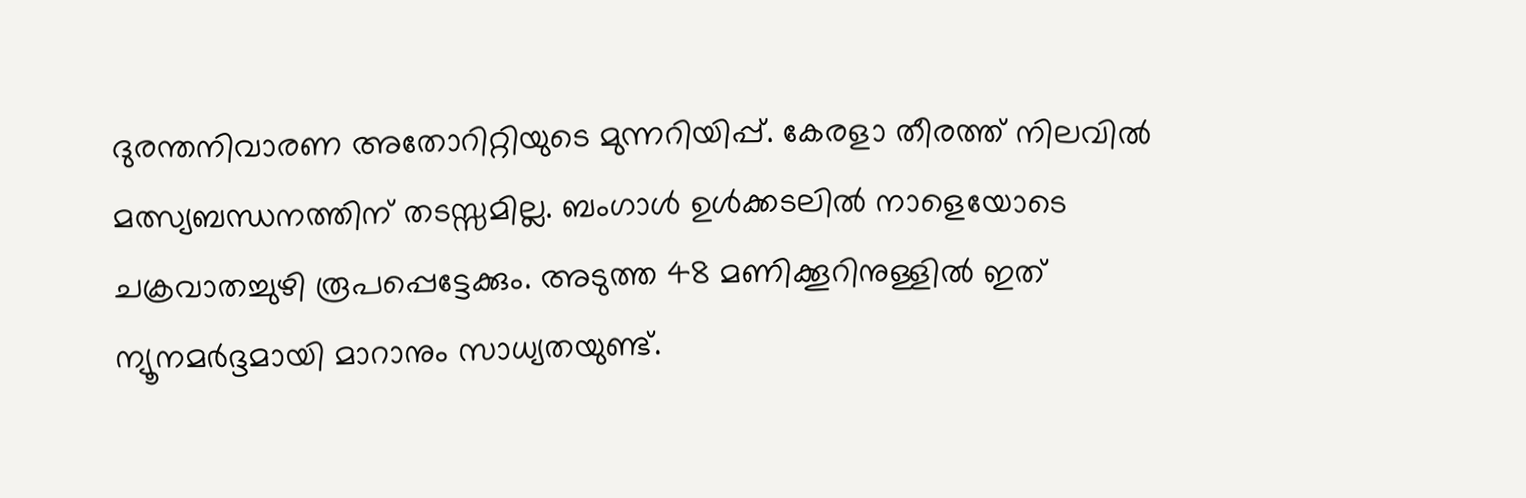ദുരന്തനിവാരണ അതോറിറ്റിയുടെ മുന്നറിയിപ്പ്. കേരളാ തീരത്ത് നിലവിൽ മത്സ്യബന്ധനത്തിന് തടസ്സമില്ല. ബംഗാൾ ഉൾക്കടലിൽ നാളെയോടെ ചക്രവാതച്ചുഴി രൂപപ്പെട്ടേക്കും. അടുത്ത 48 മണിക്കൂറിനുള്ളിൽ ഇത് ന്യൂനമർദ്ദമായി മാറാനും സാധ്യതയുണ്ട്.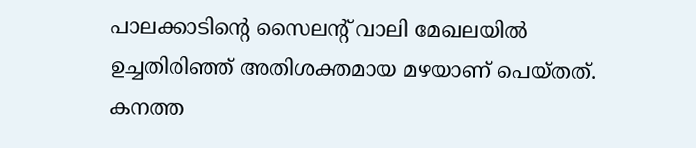പാലക്കാടിന്‍റെ സൈലന്‍റ് വാലി മേഖലയില്‍ ഉച്ചതിരിഞ്ഞ് അതിശക്തമായ മഴയാണ് പെയ്തത്. കനത്ത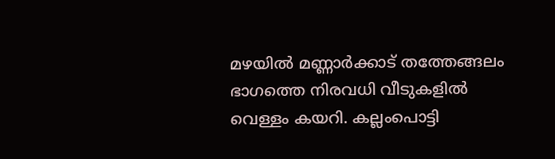മഴയില്‍ മണ്ണാർക്കാട് തത്തേങ്ങലം ഭാഗത്തെ നിരവധി വീടുകളിൽ വെള്ളം കയറി. കല്ലംപൊട്ടി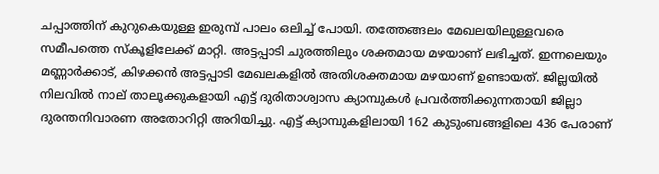ചപ്പാത്തിന് കുറുകെയുള്ള ഇരുമ്പ് പാലം ഒലിച്ച് പോയി. തത്തേങ്ങലം മേഖലയിലുള്ളവരെ സമീപത്തെ സ്കൂളിലേക്ക് മാറ്റി. അട്ടപ്പാടി ചുരത്തിലും ശക്തമായ മഴയാണ് ലഭിച്ചത്. ഇന്നലെയും മണ്ണാർക്കാട്, കിഴക്കൻ അട്ടപ്പാടി മേഖലകളില്‍ അതിശക്തമായ മഴയാണ് ഉണ്ടായത്. ജില്ലയില്‍ നിലവില്‍ നാല് താലൂക്കുകളായി എട്ട് ദുരിതാശ്വാസ ക്യാമ്പുകള്‍ പ്രവര്‍ത്തിക്കുന്നതായി ജില്ലാ ദുരന്തനിവാരണ അതോറിറ്റി അറിയിച്ചു. എട്ട് ക്യാമ്പുകളിലായി 162 കുടുംബങ്ങളിലെ 436 പേരാണ്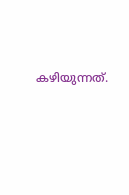കഴിയുന്നത്.